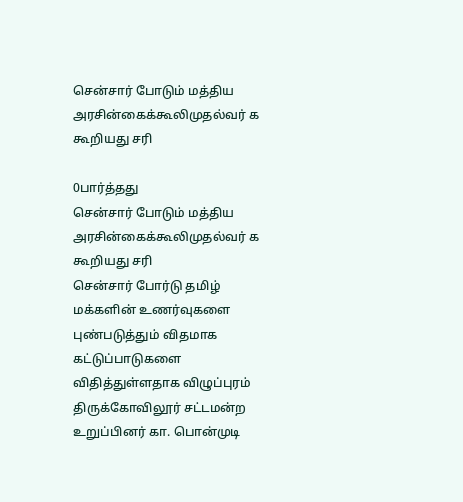சென்சார் போடும் மத்திய அரசின்கைக்கூலிமுதல்வர் க கூறியது சரி

0பார்த்தது
சென்சார் போடும் மத்திய அரசின்கைக்கூலிமுதல்வர் க கூறியது சரி
சென்சார் போர்டு தமிழ் மக்களின் உணர்வுகளை புண்படுத்தும் விதமாக கட்டுப்பாடுகளை விதித்துள்ளதாக விழுப்புரம் திருக்கோவிலூர் சட்டமன்ற உறுப்பினர் கா. பொன்முடி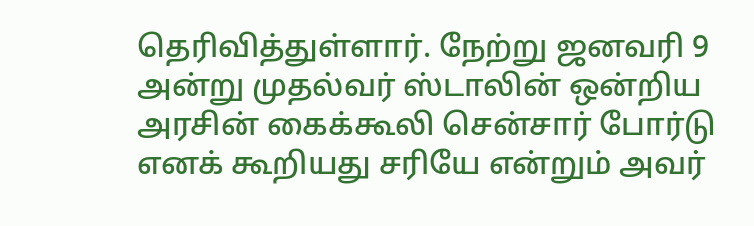தெரிவித்துள்ளார். நேற்று ஜனவரி 9 அன்று முதல்வர் ஸ்டாலின் ஒன்றிய அரசின் கைக்கூலி சென்சார் போர்டு எனக் கூறியது சரியே என்றும் அவர்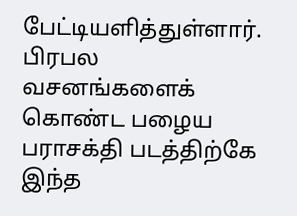பேட்டியளித்துள்ளார். பிரபல வசனங்களைக் கொண்ட பழைய பராசக்தி படத்திற்கே இந்த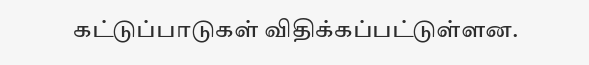கட்டுப்பாடுகள் விதிக்கப்பட்டுள்ளன.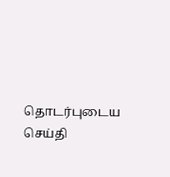தொடர்புடைய செய்தி